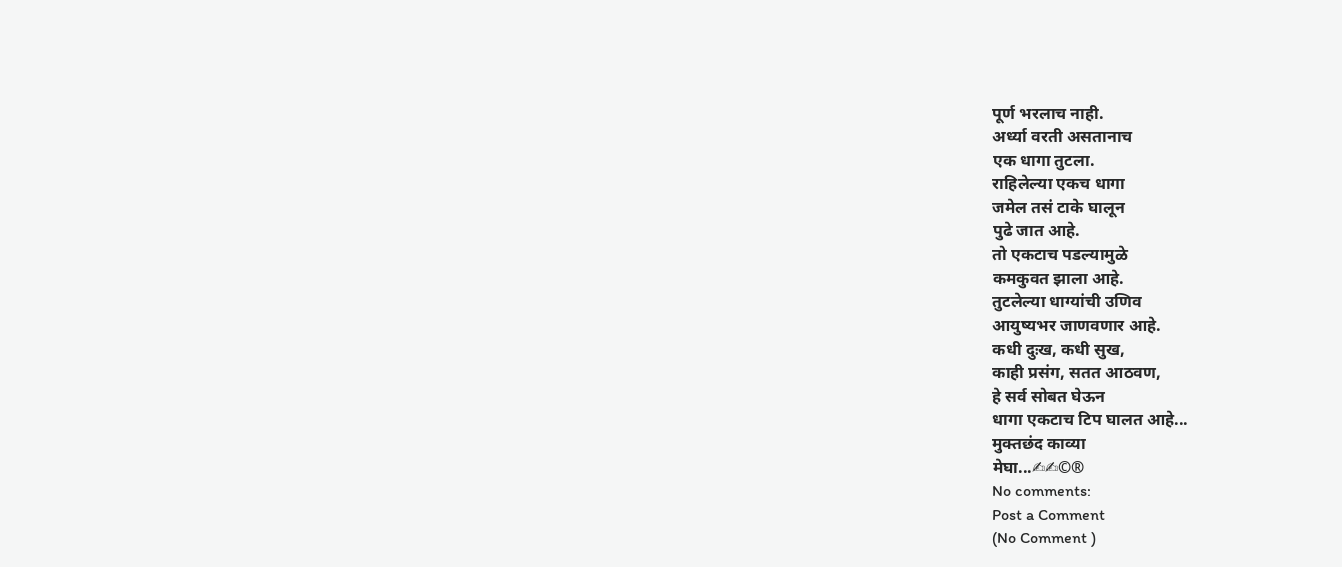पूर्ण भरलाच नाही.
अर्ध्या वरती असतानाच
एक धागा तुटला.
राहिलेल्या एकच धागा
जमेल तसं टाके घालून
पुढे जात आहे.
तो एकटाच पडल्यामुळे
कमकुवत झाला आहे.
तुटलेल्या धाग्यांची उणिव
आयुष्यभर जाणवणार आहे.
कधी दुःख, कधी सुख,
काही प्रसंग, सतत आठवण,
हे सर्व सोबत घेऊन
धागा एकटाच टिप घालत आहे...
मुक्तछंद काव्या
मेघा...✍✍©®
No comments:
Post a Comment
(No Comment )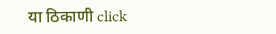या ठिकाणी click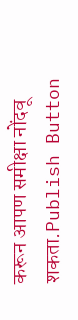करून आपण समीक्षा नोंदवू शकता.Publish Button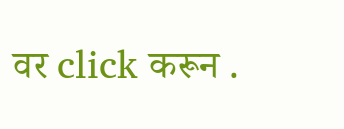वर click करून .